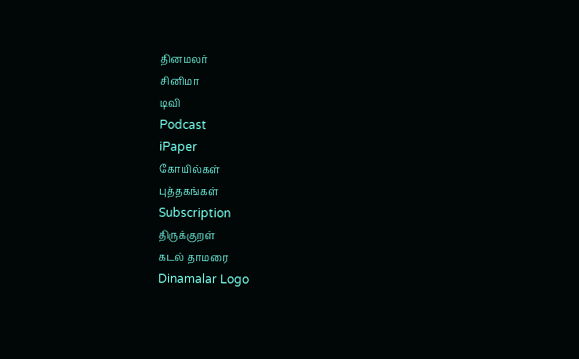தினமலர்
சினிமா
டிவி
Podcast
iPaper
கோயில்கள்
புத்தகங்கள்
Subscription
திருக்குறள்
கடல் தாமரை
Dinamalar Logo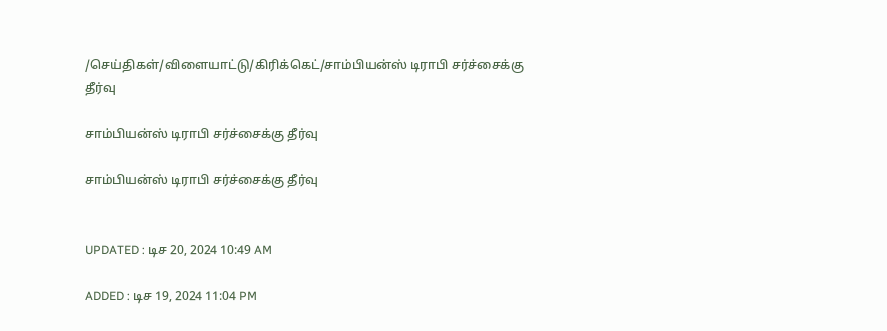/செய்திகள்/விளையாட்டு/கிரிக்கெட்/சாம்பியன்ஸ் டிராபி சர்ச்சைக்கு தீர்வு

சாம்பியன்ஸ் டிராபி சர்ச்சைக்கு தீர்வு

சாம்பியன்ஸ் டிராபி சர்ச்சைக்கு தீர்வு


UPDATED : டிச 20, 2024 10:49 AM

ADDED : டிச 19, 2024 11:04 PM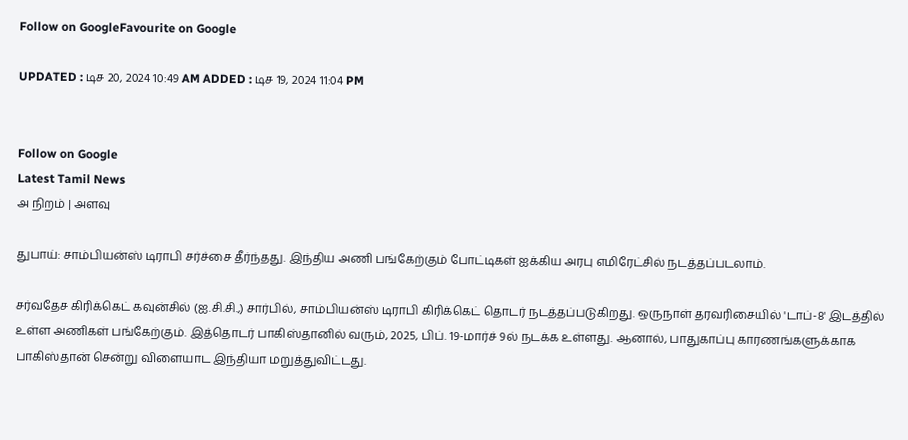Follow on GoogleFavourite on Google

UPDATED : டிச 20, 2024 10:49 AM ADDED : டிச 19, 2024 11:04 PM


Follow on Google
Latest Tamil News
அ நிறம் | அளவு

துபாய்: சாம்பியன்ஸ் டிராபி சர்ச்சை தீர்ந்தது. இந்திய அணி பங்கேற்கும் போட்டிகள் ஐக்கிய அரபு எமிரேட்சில் நடத்தப்படலாம்.

சர்வதேச கிரிக்கெட் கவுன்சில் (ஐ.சி.சி.,) சார்பில், சாம்பியன்ஸ் டிராபி கிரிக்கெட் தொடர் நடத்தப்படுகிறது. ஒருநாள் தரவரிசையில் 'டாப்-8' இடத்தில் உள்ள அணிகள் பங்கேற்கும். இத்தொடர் பாகிஸ்தானில் வரும், 2025, பிப். 19-மார்ச் 9ல் நடக்க உள்ளது. ஆனால், பாதுகாப்பு காரணங்களுக்காக பாகிஸ்தான் சென்று விளையாட இந்தியா மறுத்துவிட்டது.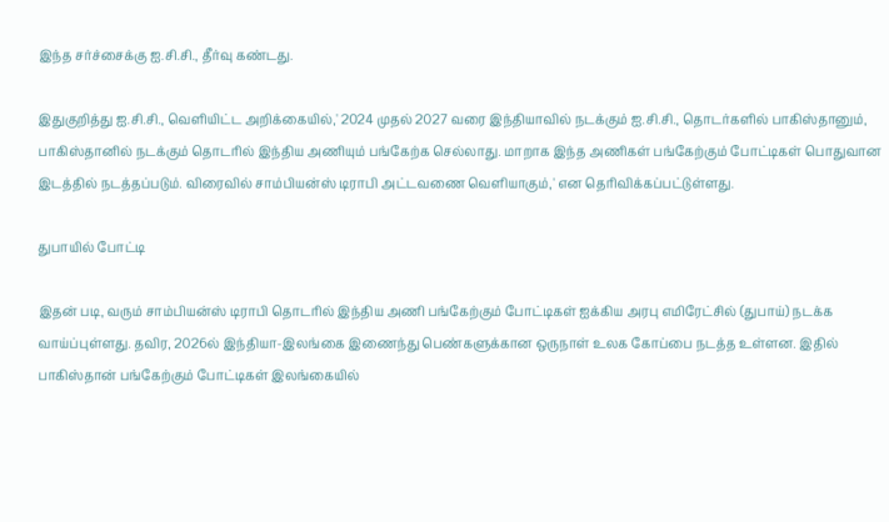இந்த சர்ச்சைக்கு ஐ.சி.சி., தீர்வு கண்டது.

இதுகுறித்து ஐ.சி.சி., வெளியிட்ட அறிக்கையில்,' 2024 முதல் 2027 வரை இந்தியாவில் நடக்கும் ஐ.சி.சி., தொடர்களில் பாகிஸ்தானும், பாகிஸ்தானில் நடக்கும் தொடரில் இந்திய அணியும் பங்கேற்க செல்லாது. மாறாக இந்த அணிகள் பங்கேற்கும் போட்டிகள் பொதுவான இடத்தில் நடத்தப்படும். விரைவில் சாம்பியன்ஸ் டிராபி அட்டவணை வெளியாகும்,' என தெரிவிக்கப்பட்டுள்ளது.

துபாயில் போட்டி

இதன் படி, வரும் சாம்பியன்ஸ் டிராபி தொடரில் இந்திய அணி பங்கேற்கும் போட்டிகள் ஐக்கிய அரபு எமிரேட்சில் (துபாய்) நடக்க வாய்ப்புள்ளது. தவிர, 2026ல் இந்தியா-இலங்கை இணைந்து பெண்களுக்கான ஒருநாள் உலக கோப்பை நடத்த உள்ளன. இதில் பாகிஸ்தான் பங்கேற்கும் போட்டிகள் இலங்கையில்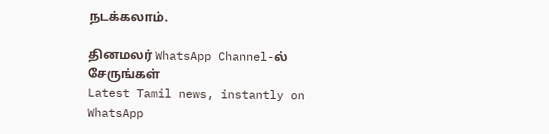நடக்கலாம்.

தினமலர் WhatsApp Channel-ல் சேருங்கள்
Latest Tamil news, instantly on WhatsApp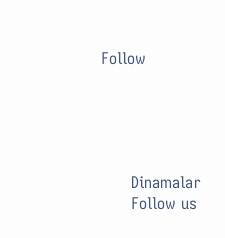Follow





      Dinamalar
      Follow us